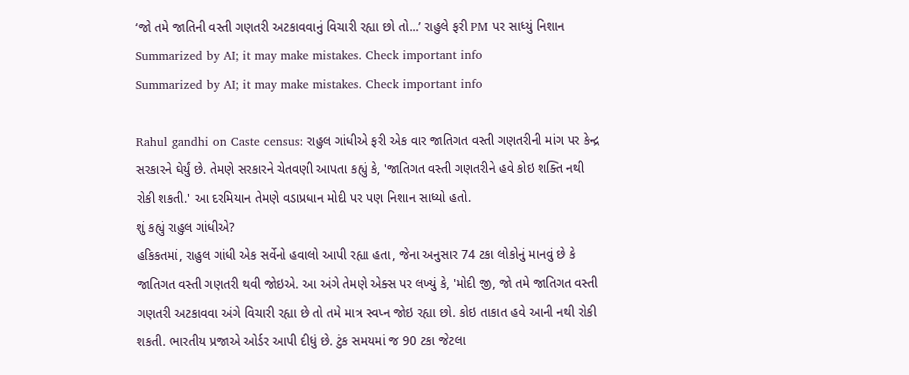‘જો તમે જાતિની વસ્તી ગણતરી અટકાવવાનું વિચારી રહ્યા છો તો...’ રાહુલે ફરી PM પર સાધ્યું નિશાન
Summarized by AI; it may make mistakes. Check important info
Summarized by AI; it may make mistakes. Check important info

Rahul gandhi on Caste census: રાહુલ ગાંધીએ ફરી એક વાર જાતિગત વસ્તી ગણતરીની માંગ પર કેન્દ્ર સરકારને ઘેર્યું છે. તેમણે સરકારને ચેતવણી આપતા કહ્યું કે, 'જાતિગત વસ્તી ગણતરીને હવે કોઇ શક્તિ નથી રોકી શકતી.' આ દરમિયાન તેમણે વડાપ્રધાન મોદી પર પણ નિશાન સાધ્યો હતો.
શું કહ્યું રાહુલ ગાંધીએ?
હકિકતમાં, રાહુલ ગાંધી એક સર્વેનો હવાલો આપી રહ્યા હતા, જેના અનુસાર 74 ટકા લોકોનું માનવું છે કે જાતિગત વસ્તી ગણતરી થવી જોઇએ. આ અંગે તેમણે એક્સ પર લખ્યું કે, 'મોદી જી, જો તમે જાતિગત વસ્તી ગણતરી અટકાવવા અંગે વિચારી રહ્યા છે તો તમે માત્ર સ્વપ્ન જોઇ રહ્યા છો. કોઇ તાકાત હવે આની નથી રોકી શકતી. ભારતીય પ્રજાએ ઓર્ડર આપી દીધું છે. ટુંક સમયમાં જ 90 ટકા જેટલા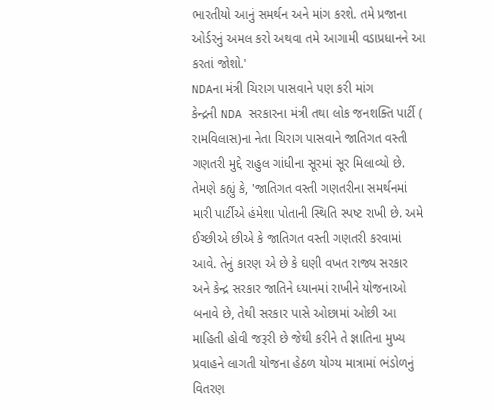ભારતીયો આનું સમર્થન અને માંગ કરશે. તમે પ્રજાના ઓર્ડરનું અમલ કરો અથવા તમે આગામી વડાપ્રધાનને આ કરતાં જોશો.'
NDAના મંત્રી ચિરાગ પાસવાને પણ કરી માંગ
કેન્દ્રની NDA સરકારના મંત્રી તથા લોક જનશક્તિ પાર્ટી ( રામવિલાસ)ના નેતા ચિરાગ પાસવાને જાતિગત વસ્તી ગણતરી મુદ્દે રાહુલ ગાંધીના સૂરમાં સૂર મિલાવ્યો છે. તેમણે કહ્યું કે, 'જાતિગત વસ્તી ગણતરીના સમર્થનમાં મારી પાર્ટીએ હંમેશા પોતાની સ્થિતિ સ્પષ્ટ રાખી છે. અમે ઈચ્છીએ છીએ કે જાતિગત વસ્તી ગણતરી કરવામાં આવે. તેનું કારણ એ છે કે ઘણી વખત રાજ્ય સરકાર અને કેન્દ્ર સરકાર જાતિને ધ્યાનમાં રાખીને યોજનાઓ બનાવે છે, તેથી સરકાર પાસે ઓછામાં ઓછી આ માહિતી હોવી જરૂરી છે જેથી કરીને તે જ્ઞાતિના મુખ્ય પ્રવાહને લાગતી યોજના હેઠળ યોગ્ય માત્રામાં ભંડોળનું વિતરણ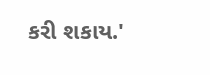કરી શકાય.'